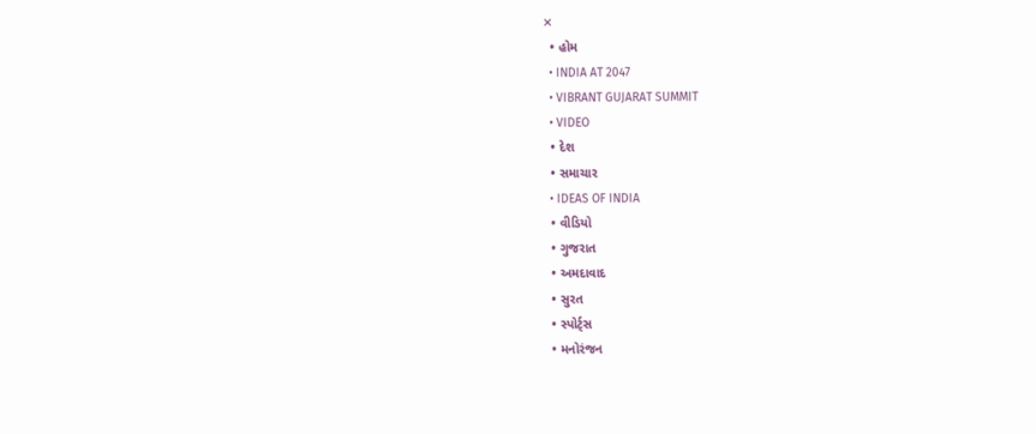✕
  • હોમ
  • INDIA AT 2047
  • VIBRANT GUJARAT SUMMIT
  • VIDEO
  • દેશ
  • સમાચાર
  • IDEAS OF INDIA
  • વીડિયો
  • ગુજરાત
  • અમદાવાદ
  • સુરત
  • સ્પોર્ટ્સ
  • મનોરંજન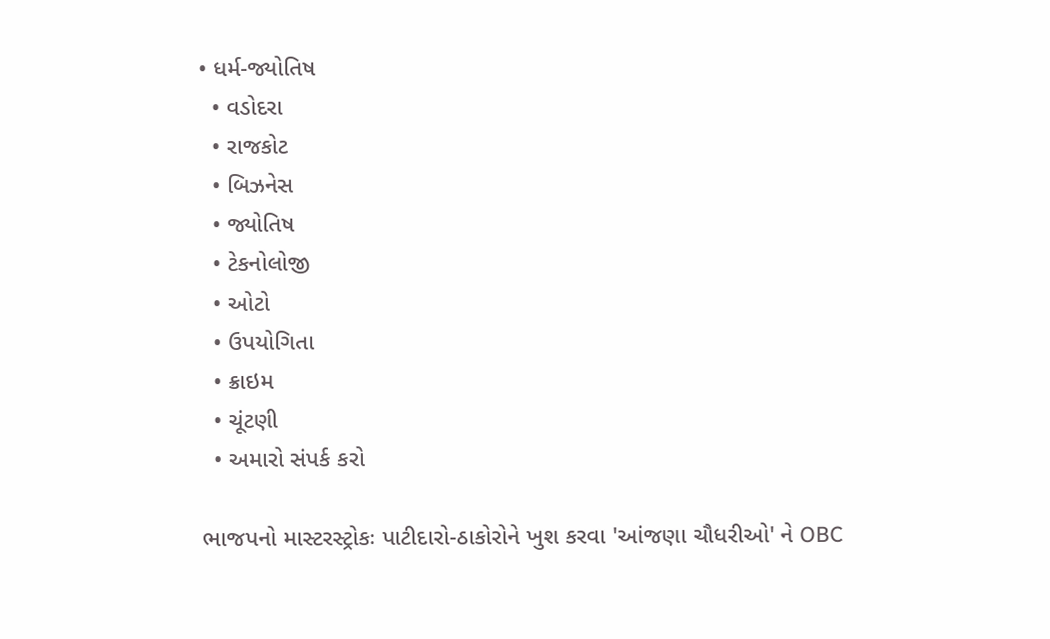• ધર્મ-જ્યોતિષ
  • વડોદરા
  • રાજકોટ
  • બિઝનેસ
  • જ્યોતિષ
  • ટેકનોલોજી
  • ઓટો
  • ઉપયોગિતા
  • ક્રાઇમ
  • ચૂંટણી
  • અમારો સંપર્ક કરો

ભાજપનો માસ્ટરસ્ટ્રોકઃ પાટીદારો-ઠાકોરોને ખુશ કરવા 'આંજણા ચૌધરીઓ' ને OBC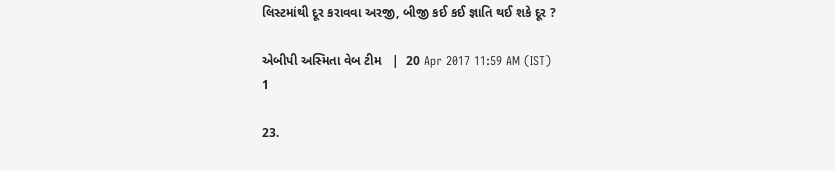લિસ્ટમાંથી દૂર કરાવવા અરજી, બીજી કઈ કઈ જ્ઞાતિ થઈ શકે દૂર ?

એબીપી અસ્મિતા વેબ ટીમ   |  20 Apr 2017 11:59 AM (IST)
1

23.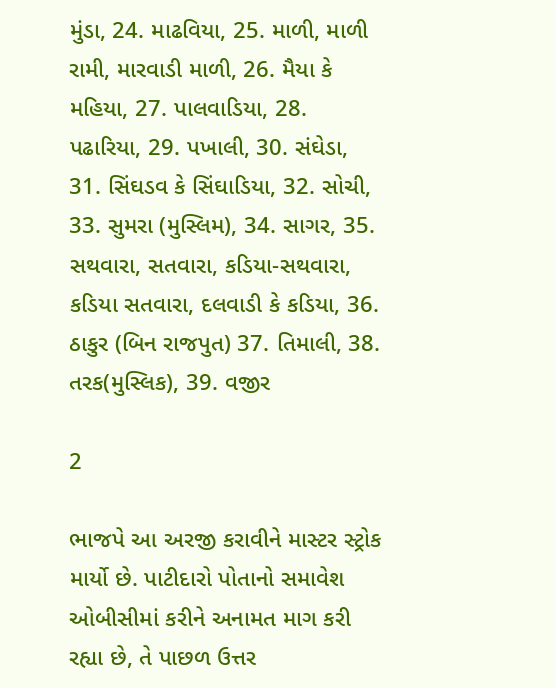મુંડા, 24. માઢવિયા, 25. માળી, માળી રામી, મારવાડી માળી, 26. મૈયા કે મહિયા, 27. પાલવાડિયા, 28. પઢારિયા, 29. પખાલી, 30. સંઘેડા, 31. સિંઘડવ કે સિંઘાડિયા, 32. સોચી, 33. સુમરા (મુસ્લિમ), 34. સાગર, 35. સથવારા, સતવારા, કડિયા-સથવારા, કડિયા સતવારા, દલવાડી કે કડિયા, 36. ઠાકુર (બિન રાજપુત) 37. તિમાલી, 38. તરક(મુસ્લિક), 39. વજીર

2

ભાજપે આ અરજી કરાવીને માસ્ટર સ્ટ્રોક માર્યો છે. પાટીદારો પોતાનો સમાવેશ ઓબીસીમાં કરીને અનામત માગ કરી રહ્યા છે, તે પાછળ ઉત્તર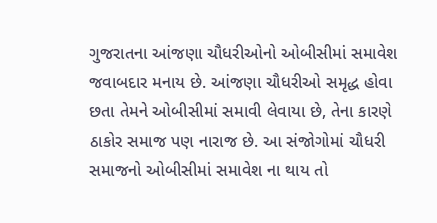ગુજરાતના આંજણા ચૌધરીઓનો ઓબીસીમાં સમાવેશ જવાબદાર મનાય છે. આંજણા ચૌધરીઓ સમૃદ્ધ હોવા છતા તેમને ઓબીસીમાં સમાવી લેવાયા છે, તેના કારણે ઠાકોર સમાજ પણ નારાજ છે. આ સંજોગોમાં ચૌધરી સમાજનો ઓબીસીમાં સમાવેશ ના થાય તો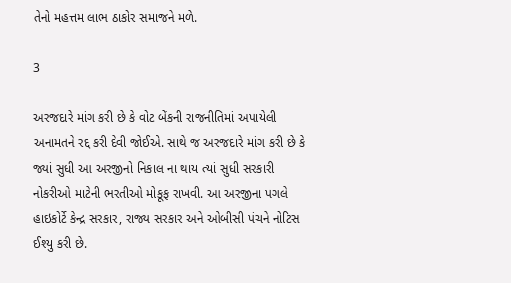તેનો મહત્તમ લાભ ઠાકોર સમાજને મળે.

3

અરજદારે માંગ કરી છે કે વોટ બેંકની રાજનીતિમાં અપાયેલી અનામતને રદ્દ કરી દેવી જોઈએ. સાથે જ અરજદારે માંગ કરી છે કે જ્યાં સુધી આ અરજીનો નિકાલ ના થાય ત્યાં સુધી સરકારી નોકરીઓ માટેની ભરતીઓ મોકૂફ રાખવી. આ અરજીના પગલે હાઇકોર્ટે કેન્દ્ર સરકાર, રાજ્ય સરકાર અને ઓબીસી પંચને નોટિસ ઈશ્યુ કરી છે.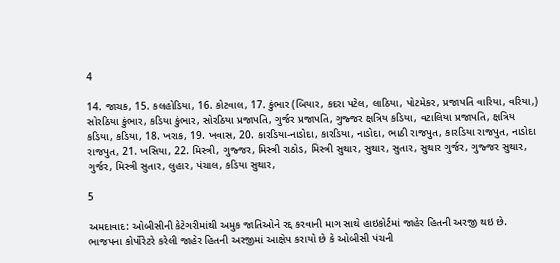4

14. જાચક, 15. કલહોડિયા, 16. કોટવાલ, 17. કુંભાર (બિયાર, કદરા પટેલ, લાઠિયા, પોટમેકર, પ્રજાપતિ વારિયા, વરિયા,) સોરઠિયા કુંભાર, કડિયા કુંભાર, સોરઠિયા પ્રજાપતિ, ગુર્જર પ્રજાપતિ, ગુજ્જર ક્ષત્રિય કડિયા, વટાલિયા પ્રજાપતિ, ક્ષત્રિય કડિયા, કડિયા, 18. ખરાક, 19. ખવાસ, 20. કારડિયા-નાડોદા, કારડિયા, નાડોદા, ભાઠી રાજપુત, કારડિયા રાજપુત, નાડોદા રાજપુત, 21. ખસિયા, 22. મિસ્ત્રી, ગુજ્જર, મિસ્ત્રી રાઠોડ, મિસ્ત્રી સુથાર, સુથાર, સુતાર, સુથાર ગુર્જર, ગુજ્જર સુથાર, ગુર્જર, મિસ્ત્રી સુતાર, લુહાર, પંચાલ, કડિયા સુથાર,

5

અમદાવાદ: ઓબીસીની કેટેગરીમાંથી અમુક જાતિઓને રદ્દ કરવાની માગ સાથે હાઇકોર્ટમાં જાહેર હિતની અરજી થઇ છે. ભાજપના કોર્પોરેટરે કરેલી જાહેર હિતની અરજીમાં આક્ષેપ કરાયો છે કે ઓબીસી પંચની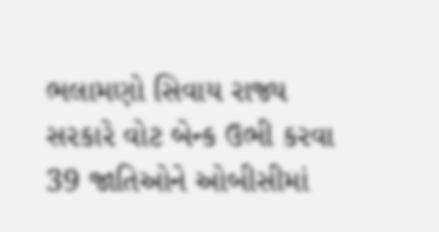ભલામણો સિવાય રાજ્ય સરકારે વોટ બેન્ક ઉભી કરવા 39 જાતિઓને ઓબીસીમાં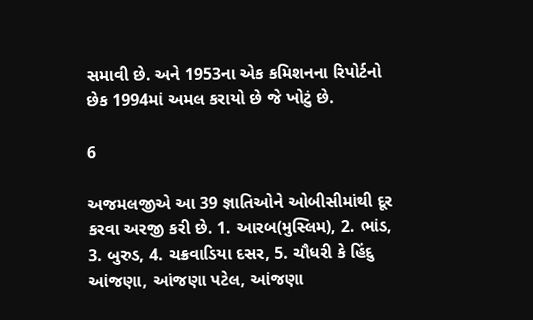સમાવી છે. અને 1953ના એક કમિશનના રિપોર્ટનો છેક 1994માં અમલ કરાયો છે જે ખોટું છે.

6

અજમલજીએ આ 39 જ્ઞાતિઓને ઓબીસીમાંથી દૂર કરવા અરજી કરી છે. 1. આરબ(મુસ્લિમ), 2. ભાંડ, 3. બુરુડ, 4. ચક્રવાડિયા દસર, 5. ચૌધરી કે હિંદુ આંજણા, આંજણા પટેલ, આંજણા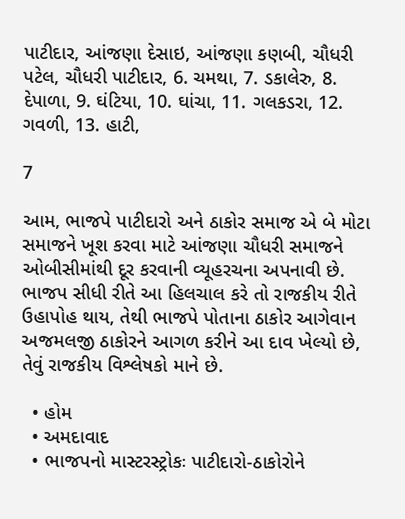પાટીદાર, આંજણા દેસાઇ, આંજણા કણબી, ચૌધરી પટેલ, ચૌધરી પાટીદાર, 6. ચમથા, 7. ડકાલેરુ, 8. દેપાળા, 9. ઘંટિયા, 10. ઘાંચા, 11. ગલકડરા, 12. ગવળી, 13. હાટી,

7

આમ, ભાજપે પાટીદારો અને ઠાકોર સમાજ એ બે મોટા સમાજને ખૂશ કરવા માટે આંજણા ચૌધરી સમાજને ઓબીસીમાંથી દૂર કરવાની વ્યૂહરચના અપનાવી છે. ભાજપ સીધી રીતે આ હિલચાલ કરે તો રાજકીય રીતે ઉહાપોહ થાય, તેથી ભાજપે પોતાના ઠાકોર આગેવાન અજમલજી ઠાકોરને આગળ કરીને આ દાવ ખેલ્યો છે, તેવું રાજકીય વિશ્લેષકો માને છે.

  • હોમ
  • અમદાવાદ
  • ભાજપનો માસ્ટરસ્ટ્રોકઃ પાટીદારો-ઠાકોરોને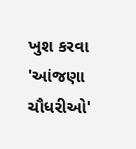ખુશ કરવા 'આંજણા ચૌધરીઓ'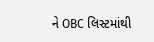ને OBC લિસ્ટમાંથી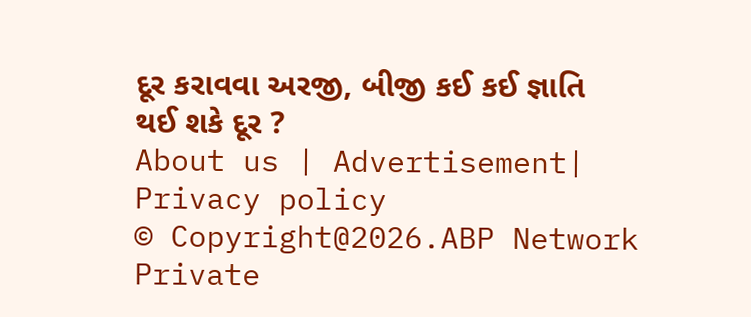દૂર કરાવવા અરજી, બીજી કઈ કઈ જ્ઞાતિ થઈ શકે દૂર ?
About us | Advertisement| Privacy policy
© Copyright@2026.ABP Network Private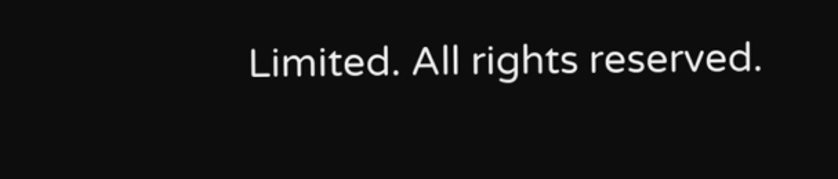Limited. All rights reserved.